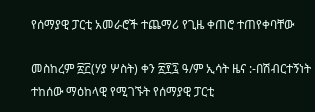የሰማያዊ ፓርቲ አመራሮች ተጨማሪ የጊዜ ቀጠሮ ተጠየቀባቸው

መስከረም ፳፫(ሃያ ሦስት) ቀን ፳፻፯ ዓ/ም ኢሳት ዜና :-በሽብርተኝነት ተከሰው ማዕከላዊ የሚገኙት የሰማያዊ ፓርቲ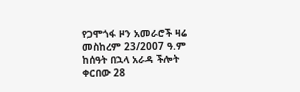የጋሞጎፋ ዞን አመራሮች ዛሬ መስከረም 23/2007 ዓ.ም  ከሰዓት በኋላ አራዳ ችሎት ቀርበው 28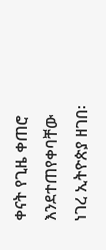ቀናት የጊዜ ቀጠሮ እንደተጠየቀባቸው ነገረ ኢትዮጵያ ዘገበ፡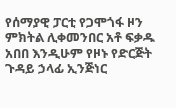የሰማያዊ ፓርቲ የጋሞጎፋ ዞን ምክትል ሊቀመንበር አቶ ፍቃዱ አበበ እንዲሁም የዞኑ የድርጅት ጉዳይ ኃላፊ ኢንጅነር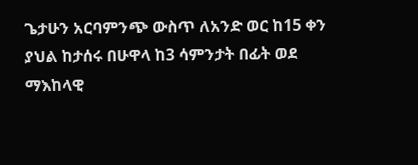ጌታሁን አርባምንጭ ውስጥ ለአንድ ወር ከ15 ቀን ያህል ከታሰሩ በሁዋላ ከ3 ሳምንታት በፊት ወደ ማእከላዊ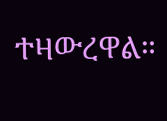ተዛውረዋል።